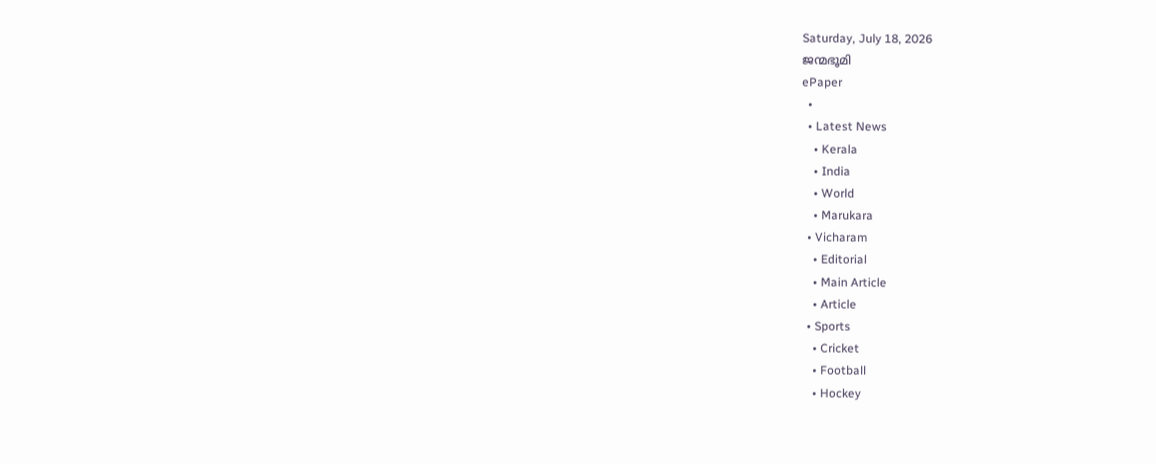Saturday, July 18, 2026
ജന്മഭൂമി
ePaper
  •
  • Latest News
    • Kerala
    • India
    • World
    • Marukara
  • Vicharam
    • Editorial
    • Main Article
    • Article
  • Sports
    • Cricket
    • Football
    • Hockey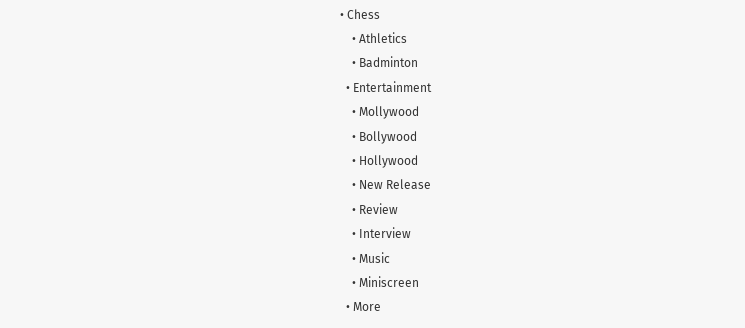• Chess
    • Athletics
    • Badminton
  • Entertainment
    • Mollywood
    • Bollywood
    • Hollywood
    • New Release
    • Review
    • Interview
    • Music
    • Miniscreen
  • More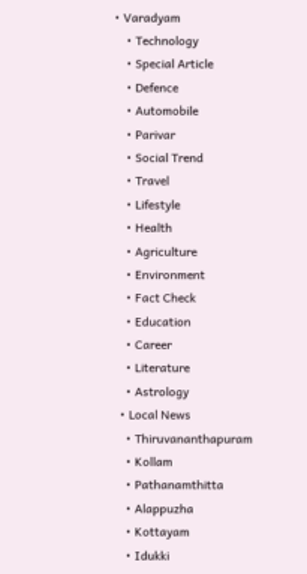• Varadyam
    • Technology
    • Special Article
    • Defence
    • Automobile
    • Parivar
    • Social Trend
    • Travel
    • Lifestyle
    • Health
    • Agriculture
    • Environment
    • Fact Check
    • Education
    • Career
    • Literature
    • Astrology
  • Local News
    • Thiruvananthapuram
    • Kollam
    • Pathanamthitta
    • Alappuzha
    • Kottayam
    • Idukki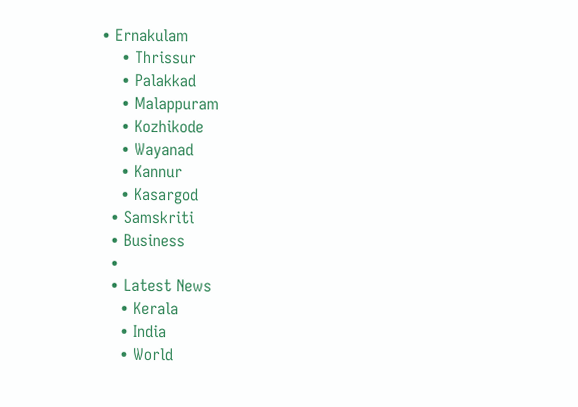• Ernakulam
    • Thrissur
    • Palakkad
    • Malappuram
    • Kozhikode
    • Wayanad
    • Kannur
    • Kasargod
  • Samskriti
  • Business
  •
  • Latest News
    • Kerala
    • India
    • World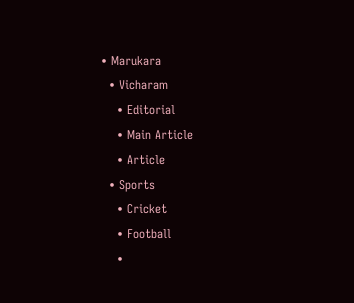• Marukara
  • Vicharam
    • Editorial
    • Main Article
    • Article
  • Sports
    • Cricket
    • Football
    •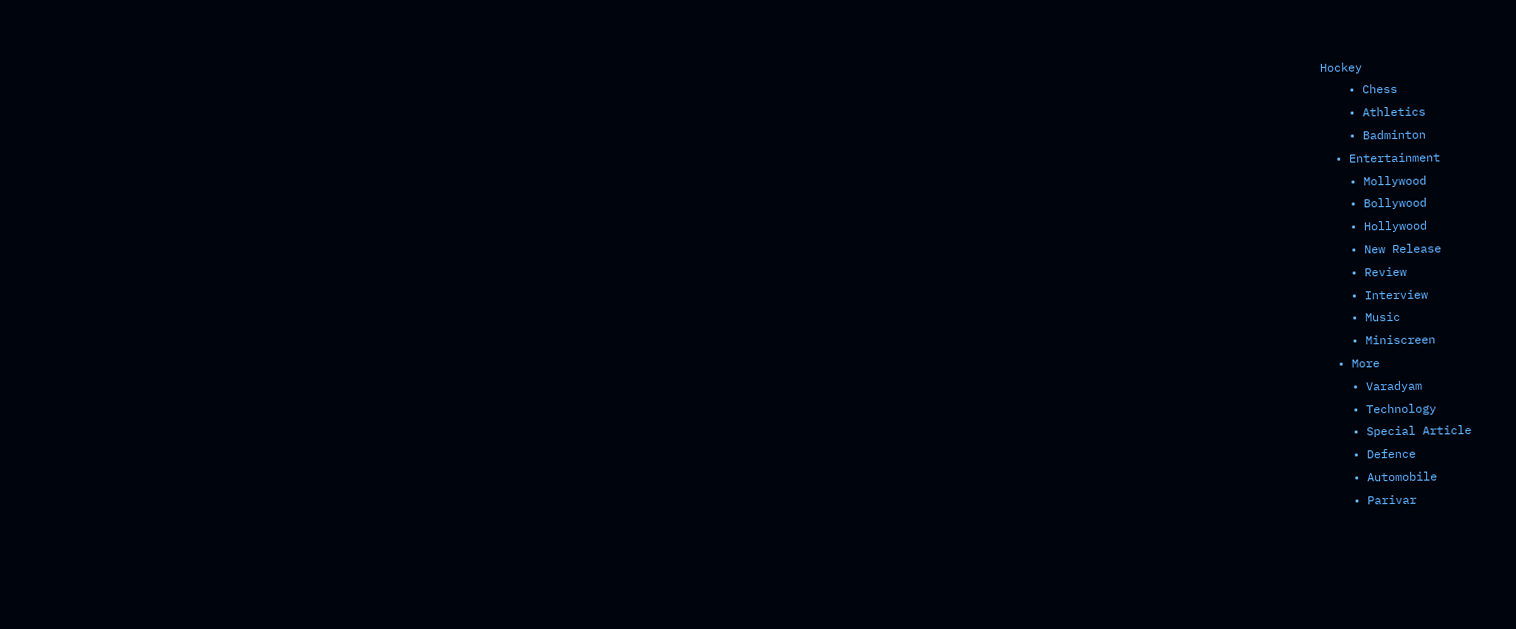Hockey
    • Chess
    • Athletics
    • Badminton
  • Entertainment
    • Mollywood
    • Bollywood
    • Hollywood
    • New Release
    • Review
    • Interview
    • Music
    • Miniscreen
  • More
    • Varadyam
    • Technology
    • Special Article
    • Defence
    • Automobile
    • Parivar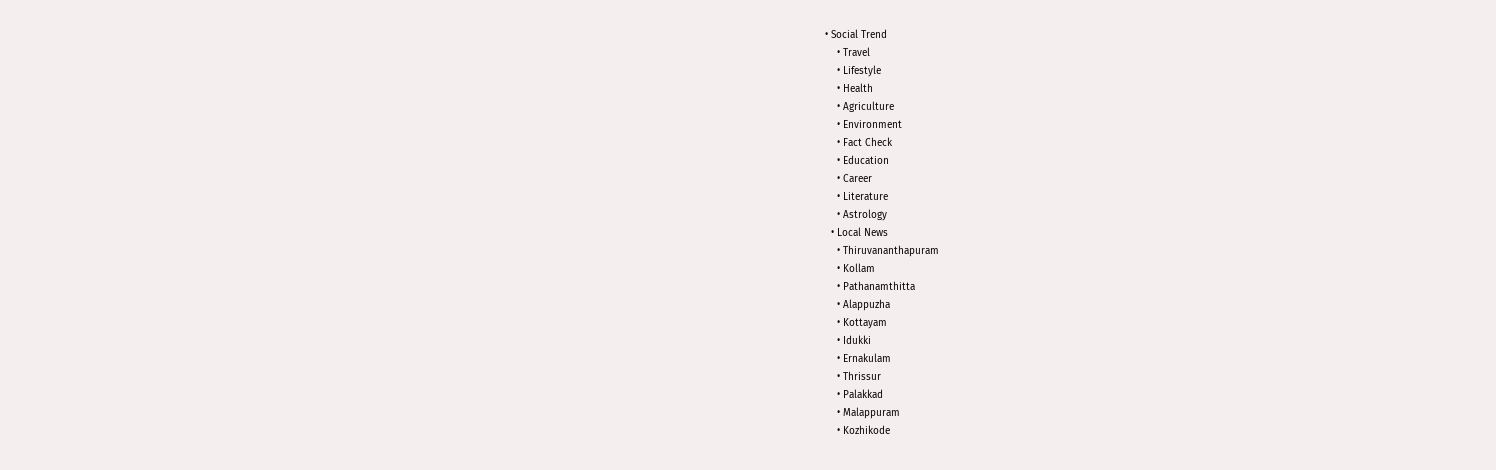• Social Trend
    • Travel
    • Lifestyle
    • Health
    • Agriculture
    • Environment
    • Fact Check
    • Education
    • Career
    • Literature
    • Astrology
  • Local News
    • Thiruvananthapuram
    • Kollam
    • Pathanamthitta
    • Alappuzha
    • Kottayam
    • Idukki
    • Ernakulam
    • Thrissur
    • Palakkad
    • Malappuram
    • Kozhikode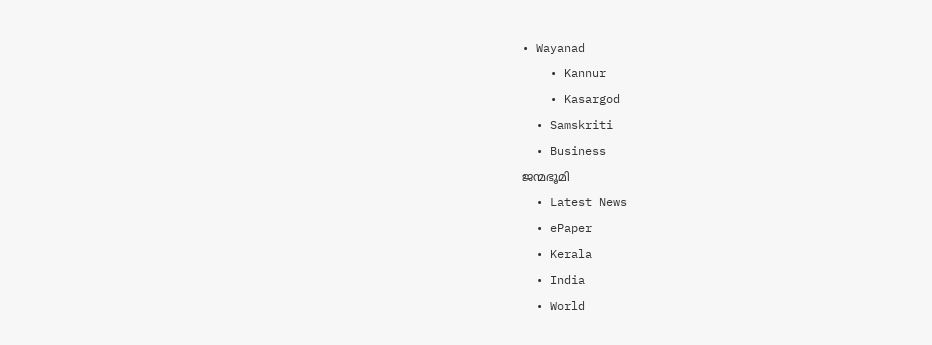• Wayanad
    • Kannur
    • Kasargod
  • Samskriti
  • Business
ജന്മഭൂമി
  • Latest News
  • ePaper
  • Kerala
  • India
  • World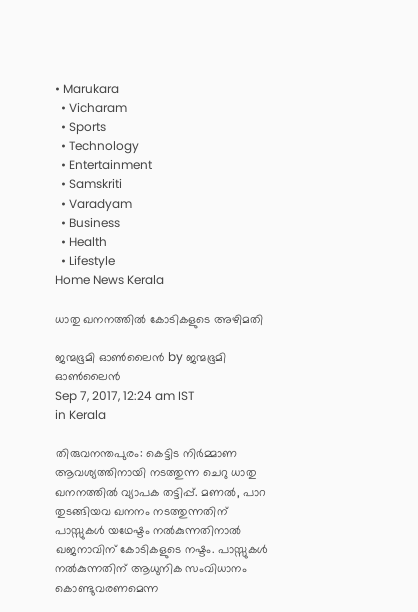• Marukara
  • Vicharam
  • Sports
  • Technology
  • Entertainment
  • Samskriti
  • Varadyam
  • Business
  • Health
  • Lifestyle
Home News Kerala

ധാതു ഖനനത്തില്‍ കോടികളുടെ അഴിമതി

ജന്മഭൂമി ഓണ്‍ലൈന്‍ by ജന്മഭൂമി ഓണ്‍ലൈന്‍
Sep 7, 2017, 12:24 am IST
in Kerala

തിരുവനന്തപുരം: കെട്ടിട നിര്‍മ്മാണ ആവശ്യത്തിനായി നടത്തുന്ന ചെറു ധാതു ഖനനത്തില്‍ വ്യാപക തട്ടിപ്പ്. മണല്‍, പാറ തുടങ്ങിയവ ഖനനം നടത്തുന്നതിന് പാസ്സുകള്‍ യഥേഷ്ടം നല്‍കുന്നതിനാല്‍ ഖജനാവിന് കോടികളുടെ നഷ്ടം. പാസ്സുകള്‍ നല്‍കുന്നതിന് ആധുനിക സംവിധാനം കൊണ്ടുവരണമെന്ന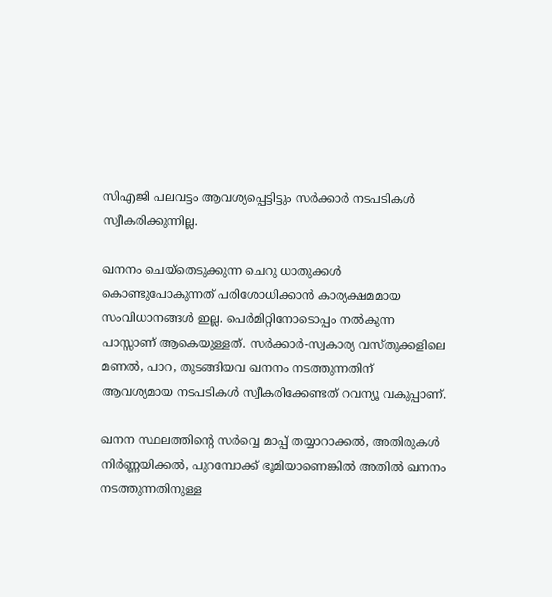സിഎജി പലവട്ടം ആവശ്യപ്പെട്ടിട്ടും സര്‍ക്കാര്‍ നടപടികള്‍ സ്വീകരിക്കുന്നില്ല.

ഖനനം ചെയ്‌തെടുക്കുന്ന ചെറു ധാതുക്കള്‍ കൊണ്ടുപോകുന്നത് പരിശോധിക്കാന്‍ കാര്യക്ഷമമായ സംവിധാനങ്ങള്‍ ഇല്ല. പെര്‍മിറ്റിനോടൊപ്പം നല്‍കുന്ന പാസ്സാണ് ആകെയുള്ളത്. സര്‍ക്കാര്‍-സ്വകാര്യ വസ്തുക്കളിലെ മണല്‍, പാറ, തുടങ്ങിയവ ഖനനം നടത്തുന്നതിന് ആവശ്യമായ നടപടികള്‍ സ്വീകരിക്കേണ്ടത് റവന്യൂ വകുപ്പാണ്.

ഖനന സ്ഥലത്തിന്റെ സര്‍വ്വെ മാപ്പ് തയ്യാറാക്കല്‍, അതിരുകള്‍ നിര്‍ണ്ണയിക്കല്‍, പുറമ്പോക്ക് ഭൂമിയാണെങ്കില്‍ അതില്‍ ഖനനം നടത്തുന്നതിനുള്ള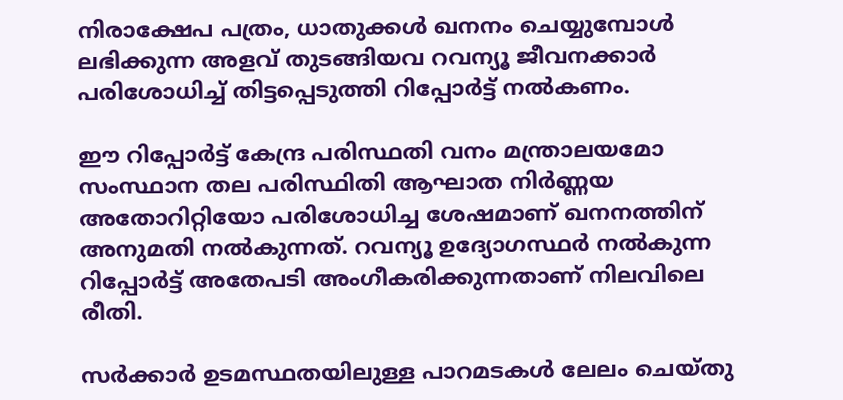നിരാക്ഷേപ പത്രം, ധാതുക്കള്‍ ഖനനം ചെയ്യുമ്പോള്‍ ലഭിക്കുന്ന അളവ് തുടങ്ങിയവ റവന്യൂ ജീവനക്കാര്‍ പരിശോധിച്ച് തിട്ടപ്പെടുത്തി റിപ്പോര്‍ട്ട് നല്‍കണം.

ഈ റിപ്പോര്‍ട്ട് കേന്ദ്ര പരിസ്ഥതി വനം മന്ത്രാലയമോ സംസ്ഥാന തല പരിസ്ഥിതി ആഘാത നിര്‍ണ്ണയ അതോറിറ്റിയോ പരിശോധിച്ച ശേഷമാണ് ഖനനത്തിന് അനുമതി നല്‍കുന്നത്. റവന്യൂ ഉദ്യോഗസ്ഥര്‍ നല്‍കുന്ന റിപ്പോര്‍ട്ട് അതേപടി അംഗീകരിക്കുന്നതാണ് നിലവിലെ രീതി.

സര്‍ക്കാര്‍ ഉടമസ്ഥതയിലുള്ള പാറമടകള്‍ ലേലം ചെയ്തു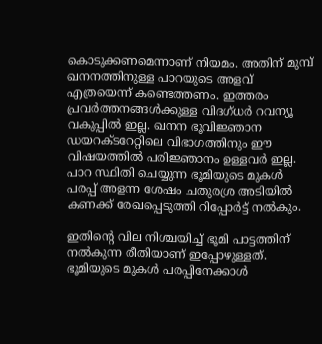കൊടുക്കണമെന്നാണ് നിയമം. അതിന് മുമ്പ് ഖനനത്തിനുള്ള പാറയുടെ അളവ് എത്രയെന്ന് കണ്ടെത്തണം. ഇത്തരം പ്രവര്‍ത്തനങ്ങള്‍ക്കുള്ള വിദഗ്ധര്‍ റവന്യൂ വകുപ്പില്‍ ഇല്ല. ഖനന ഭൂവിജ്ഞാന ഡയറക്ടറേറ്റിലെ വിഭാഗത്തിനും ഈ വിഷയത്തില്‍ പരിജ്ഞാനം ഉള്ളവര്‍ ഇല്ല. പാറ സ്ഥിതി ചെയ്യുന്ന ഭൂമിയുടെ മുകള്‍ പരപ്പ് അളന്ന ശേഷം ചതുരശ്ര അടിയില്‍ കണക്ക് രേഖപ്പെടുത്തി റിപ്പോര്‍ട്ട് നല്‍കും.

ഇതിന്റെ വില നിശ്ചയിച്ച് ഭൂമി പാട്ടത്തിന് നല്‍കുന്ന രീതിയാണ് ഇപ്പോഴുള്ളത്. ഭൂമിയുടെ മുകള്‍ പരപ്പിനേക്കാള്‍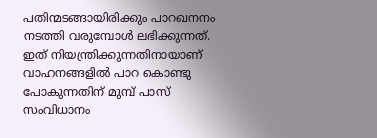പതിന്മടങ്ങായിരിക്കും പാറഖനനം നടത്തി വരുമ്പോള്‍ ലഭിക്കുന്നത്. ഇത് നിയന്ത്രിക്കുന്നതിനായാണ് വാഹനങ്ങളില്‍ പാറ കൊണ്ടു പോകുന്നതിന് മുമ്പ് പാസ് സംവിധാനം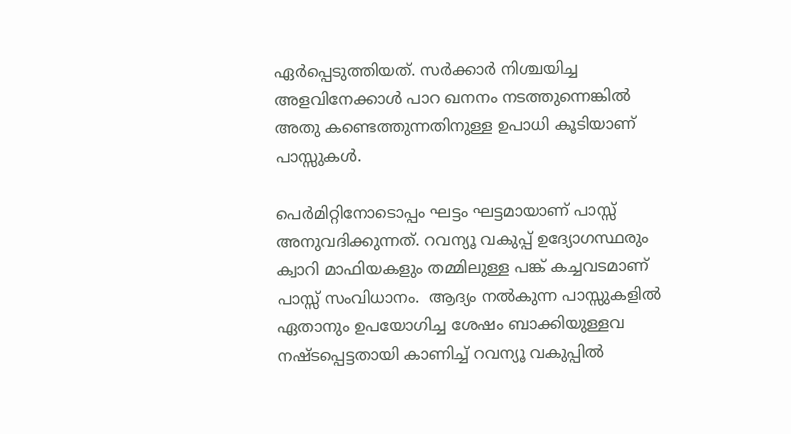ഏര്‍പ്പെടുത്തിയത്. സര്‍ക്കാര്‍ നിശ്ചയിച്ച അളവിനേക്കാള്‍ പാറ ഖനനം നടത്തുന്നെങ്കില്‍ അതു കണ്ടെത്തുന്നതിനുള്ള ഉപാധി കൂടിയാണ് പാസ്സുകള്‍.

പെര്‍മിറ്റിനോടൊപ്പം ഘട്ടം ഘട്ടമായാണ് പാസ്സ് അനുവദിക്കുന്നത്. റവന്യൂ വകുപ്പ് ഉദ്യോഗസ്ഥരും ക്വാറി മാഫിയകളും തമ്മിലുള്ള പങ്ക് കച്ചവടമാണ് പാസ്സ് സംവിധാനം.  ആദ്യം നല്‍കുന്ന പാസ്സുകളില്‍ ഏതാനും ഉപയോഗിച്ച ശേഷം ബാക്കിയുള്ളവ നഷ്ടപ്പെട്ടതായി കാണിച്ച് റവന്യൂ വകുപ്പില്‍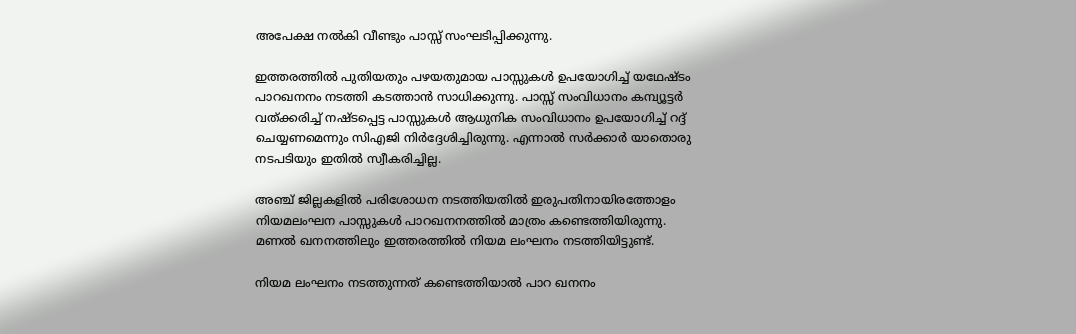അപേക്ഷ നല്‍കി വീണ്ടും പാസ്സ് സംഘടിപ്പിക്കുന്നു.

ഇത്തരത്തില്‍ പുതിയതും പഴയതുമായ പാസ്സുകള്‍ ഉപയോഗിച്ച് യഥേഷ്ടം പാറഖനനം നടത്തി കടത്താന്‍ സാധിക്കുന്നു. പാസ്സ് സംവിധാനം കമ്പ്യൂട്ടര്‍ വത്ക്കരിച്ച് നഷ്ടപ്പെട്ട പാസ്സുകള്‍ ആധുനിക സംവിധാനം ഉപയോഗിച്ച് റദ്ദ് ചെയ്യണമെന്നും സിഎജി നിര്‍ദ്ദേശിച്ചിരുന്നു. എന്നാല്‍ സര്‍ക്കാര്‍ യാതൊരു നടപടിയും ഇതില്‍ സ്വീകരിച്ചില്ല.

അഞ്ച് ജില്ലകളില്‍ പരിശോധന നടത്തിയതില്‍ ഇരുപതിനായിരത്തോളം നിയമലംഘന പാസ്സുകള്‍ പാറഖനനത്തില്‍ മാത്രം കണ്ടെത്തിയിരുന്നു. മണല്‍ ഖനനത്തിലും ഇത്തരത്തില്‍ നിയമ ലംഘനം നടത്തിയിട്ടുണ്ട്.

നിയമ ലംഘനം നടത്തുന്നത് കണ്ടെത്തിയാല്‍ പാറ ഖനനം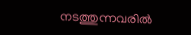നടത്തുന്നവരില്‍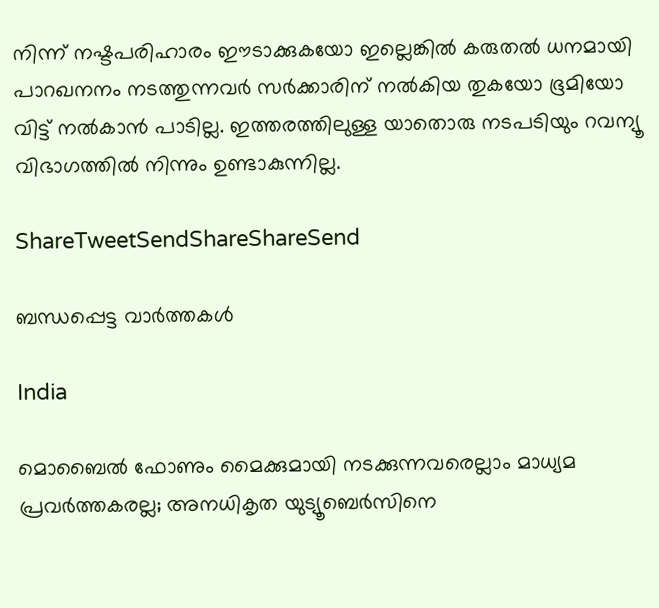നിന്ന് നഷ്ടപരിഹാരം ഈടാക്കുകയോ ഇല്ലെങ്കില്‍ കരുതല്‍ ധനമായി പാറഖനനം നടത്തുന്നവര്‍ സര്‍ക്കാരിന് നല്‍കിയ തുകയോ ഭൂമിയോ വിട്ട് നല്‍കാന്‍ പാടില്ല. ഇത്തരത്തിലുള്ള യാതൊരു നടപടിയും റവന്യൂ വിഭാഗത്തില്‍ നിന്നും ഉണ്ടാകുന്നില്ല.

ShareTweetSendShareShareSend

ബന്ധപ്പെട്ട വാര്‍ത്തകള്‍

India

മൊബൈല്‍ ഫോണും മൈക്കുമായി നടക്കുന്നവരെല്ലാം മാധ്യമ പ്രവര്‍ത്തകരല്ല; അനധികൃത യുട്യൂബെർസിനെ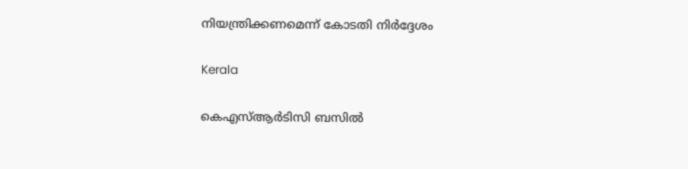നിയന്ത്രിക്കണമെന്ന് കോടതി നിർദ്ദേശം

Kerala

കെഎസ്ആർടിസി ബസിൽ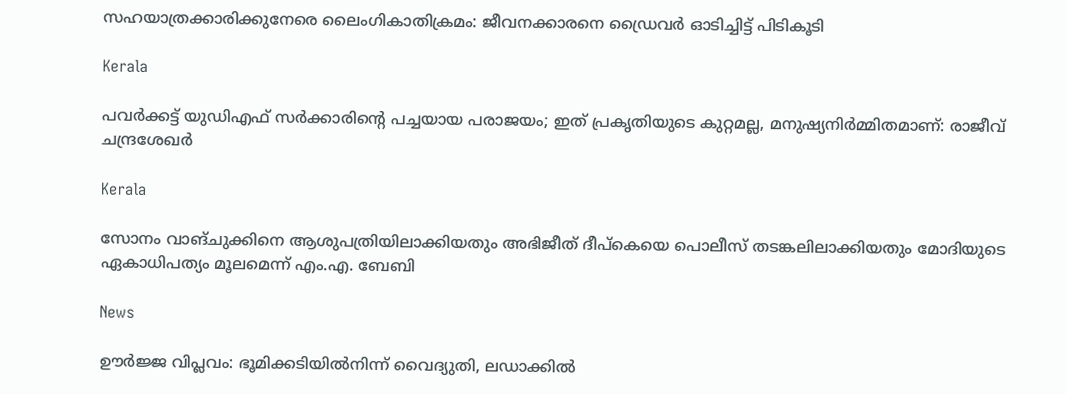സഹയാത്രക്കാരിക്കുനേരെ ലൈംഗികാതിക്രമം: ജീവനക്കാരനെ ഡ്രൈവർ ഓടിച്ചിട്ട് പിടികൂടി

Kerala

പവർക്കട്ട് യുഡിഎഫ് സർക്കാരിന്റെ പച്ചയായ പരാജയം; ഇത് പ്രകൃതിയുടെ കുറ്റമല്ല, മനുഷ്യനിർമ്മിതമാണ്: രാജീവ് ചന്ദ്രശേഖർ

Kerala

സോനം വാങ്ചുക്കിനെ ആശുപത്രിയിലാക്കിയതും അഭിജീത് ദീപ്കെയെ പൊലീസ് തടങ്കലിലാക്കിയതും മോദിയുടെ ഏകാധിപത്യം മൂലമെന്ന് എം.എ. ബേബി

News

ഊർജ്ജ വിപ്ലവം: ഭൂമിക്കടിയിൽനിന്ന് വൈദ്യുതി, ലഡാക്കിൽ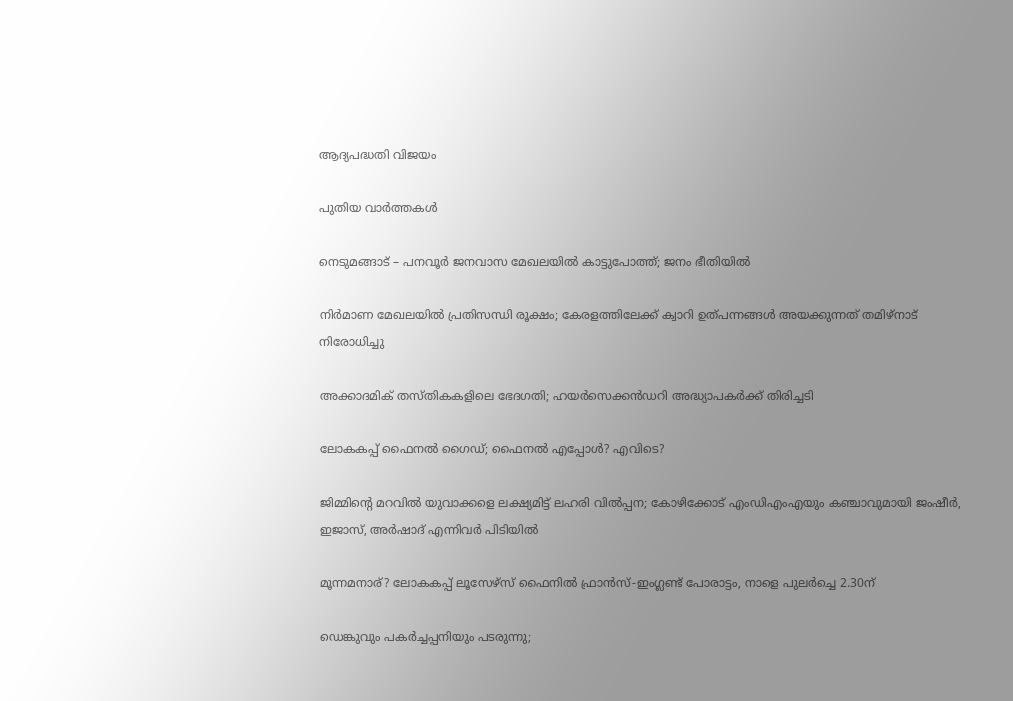ആദ്യപദ്ധതി വിജയം

പുതിയ വാര്‍ത്തകള്‍

നെടുമങ്ങാട് – പനവൂർ ജനവാസ മേഖലയിൽ കാട്ടുപോത്ത്; ജനം ഭീതിയിൽ

നിര്‍മാണ മേഖലയില്‍ പ്രതിസന്ധി രൂക്ഷം; കേരളത്തിലേക്ക് ക്വാറി ഉത്പന്നങ്ങള്‍ അയക്കുന്നത് തമിഴ്‌നാട് നിരോധിച്ചു

അക്കാദമിക് തസ്തികകളിലെ ഭേദഗതി; ഹയര്‍സെക്കന്‍ഡറി അദ്ധ്യാപകര്‍ക്ക് തിരിച്ചടി

ലോകകപ്പ് ഫൈനല്‍ ഗൈഡ്; ഫൈനല്‍ എപ്പോള്‍? എവിടെ?

ജിമ്മിന്റെ മറവിൽ യുവാക്കളെ ലക്ഷ്യമിട്ട് ലഹരി വിൽപ്പന; കോഴിക്കോട് എംഡിഎംഎയും കഞ്ചാവുമായി ജംഷീർ, ഇജാസ്, അർഷാദ് എന്നിവർ പിടിയിൽ

മൂന്നമനാര്? ലോകകപ്പ് ലൂസേഴ്‌സ് ഫൈനില്‍ ഫ്രാന്‍സ്-ഇംഗ്ലണ്ട് പോരാട്ടം, നാളെ പുലര്‍ച്ചെ 2.30ന്

ഡെങ്കുവും പകര്‍ച്ചപ്പനിയും പടരുന്നു;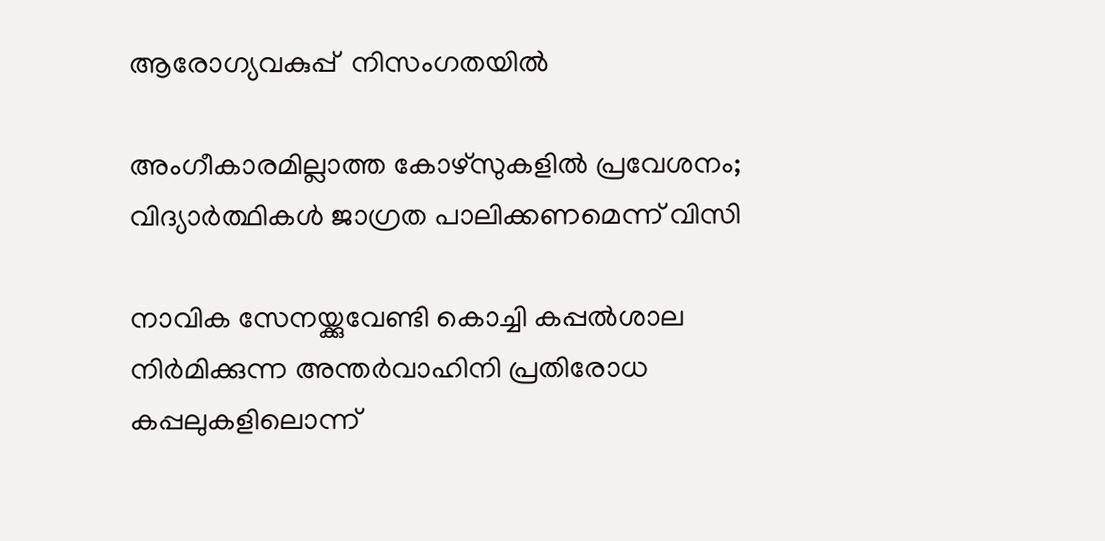ആരോഗ്യവകുപ്പ്  നിസംഗതയില്‍

അംഗീകാരമില്ലാത്ത കോഴ്‌സുകളില്‍ പ്രവേശനം; വിദ്യാര്‍ത്ഥികള്‍ ജാഗ്രത പാലിക്കണമെന്ന് വിസി

നാവിക സേനയ്ക്കുവേണ്ടി കൊച്ചി കപ്പല്‍ശാല നിര്‍മിക്കുന്ന അന്തര്‍വാഹിനി പ്രതിരോധ കപ്പലുകളിലൊന്ന്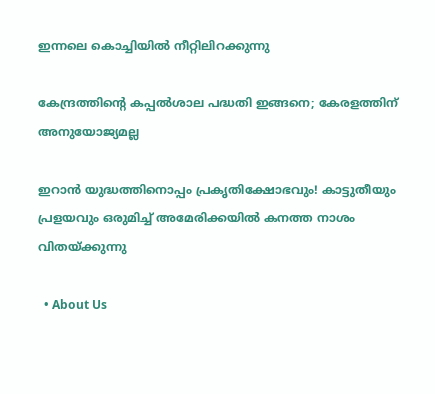ഇന്നലെ കൊച്ചിയില്‍ നീറ്റിലിറക്കുന്നു

കേന്ദ്രത്തിന്റെ കപ്പല്‍ശാല പദ്ധതി ഇങ്ങനെ; കേരളത്തിന് അനുയോജ്യമല്ല

ഇറാൻ യുദ്ധത്തിനൊപ്പം പ്രകൃതിക്ഷോഭവും! കാട്ടുതീയും പ്രളയവും ഒരുമിച്ച് അമേരിക്കയിൽ കനത്ത നാശം വിതയ്‌ക്കുന്നു

  • About Us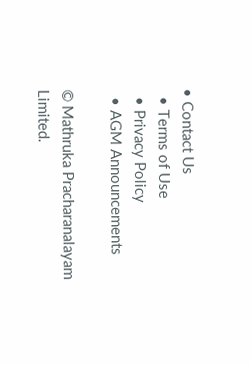• Contact Us
  • Terms of Use
  • Privacy Policy
  • AGM Announcements

© Mathruka Pracharanalayam Limited.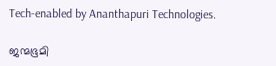Tech-enabled by Ananthapuri Technologies.

ജന്മഭൂമി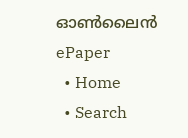ഓണ്‍ലൈന്‍
ePaper
  • Home
  • Search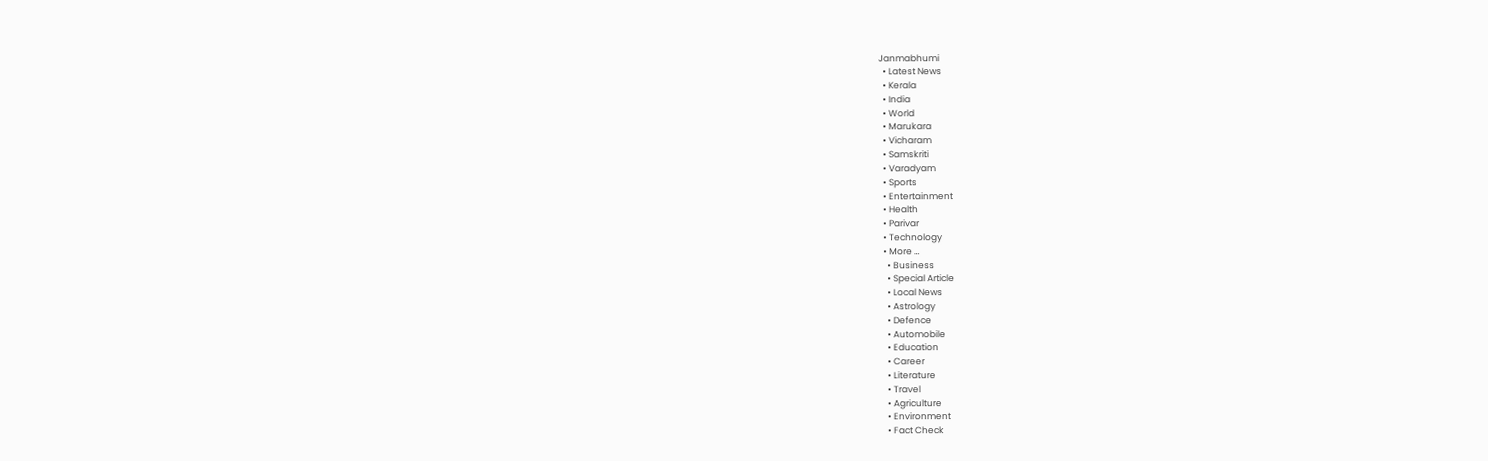Janmabhumi
  • Latest News
  • Kerala
  • India
  • World
  • Marukara
  • Vicharam
  • Samskriti
  • Varadyam
  • Sports
  • Entertainment
  • Health
  • Parivar
  • Technology
  • More …
    • Business
    • Special Article
    • Local News
    • Astrology
    • Defence
    • Automobile
    • Education
    • Career
    • Literature
    • Travel
    • Agriculture
    • Environment
    • Fact Check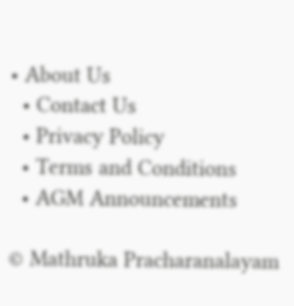• About Us
  • Contact Us
  • Privacy Policy
  • Terms and Conditions
  • AGM Announcements

© Mathruka Pracharanalayam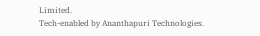Limited.
Tech-enabled by Ananthapuri Technologies.